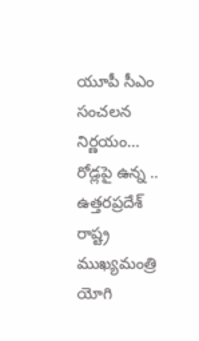యూపీ సీఎం సంచలన నిర్ణయం… రోడ్లపై ఉన్న ..
ఉత్తరప్రదేశ్ రాష్ట్ర ముఖ్యమంత్రి యోగి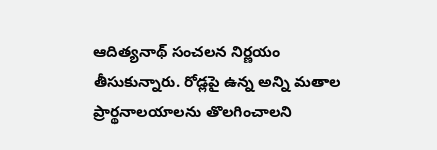ఆదిత్యనాథ్ సంచలన నిర్ణయం తీసుకున్నారు. రోడ్లపై ఉన్న అన్ని మతాల ప్రార్థనాలయాలను తొలగించాలని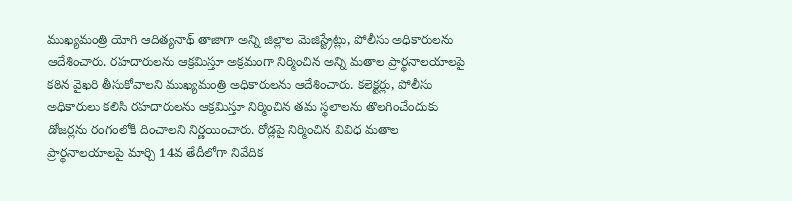ముఖ్యమంత్రి యోగి ఆదిత్యనాథ్ తాజాగా అన్ని జిల్లాల మెజిస్ట్రేట్లు, పోలీసు అధికారులను ఆదేశించారు. రహదారులను ఆక్రమిస్తూ అక్రమంగా నిర్మించిన అన్ని మతాల ప్రార్థనాలయాలపై కఠిన వైఖరి తీసుకోవాలని ముఖ్యమంత్రి అధికారులను ఆదేశించారు. కలెక్టర్లు, పోలీసు అధికారులు కలిసి రహదారులను ఆక్రమిస్తూ నిర్మించిన తమ స్థలాలను తొలగించేందుకు డోజర్లను రంగంలోకి దించాలని నిర్ణయించారు. రోడ్లపై నిర్మించిన వివిధ మతాల ప్రార్థనాలయాలపై మార్చి 14వ తేదీలోగా నివేదిక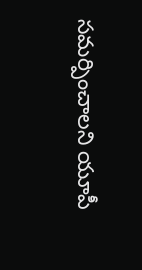సమర్పించాలని యూపీ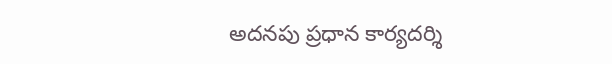అదనపు ప్రధాన కార్యదర్శి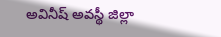అవినీష్ అవస్థీ జిల్లా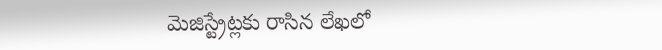మెజిస్ట్రేట్లకు రాసిన లేఖలో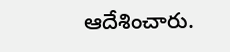ఆదేశించారు.